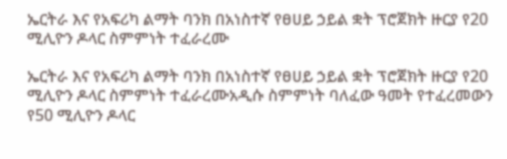ኤርትራ እና የአፍሪካ ልማት ባንክ በአነስተኛ የፀሀይ ኃይል ቋት ፕሮጀክት ዙርያ የ20 ሚሊዮን ዶላር ስምምነት ተፈራረሙ

ኤርትራ እና የአፍሪካ ልማት ባንክ በአነስተኛ የፀሀይ ኃይል ቋት ፕሮጀክት ዙርያ የ20 ሚሊዮን ዶላር ስምምነት ተፈራረሙአዲሱ ስምምነት ባለፈው ዓመት የተፈረመውን የ50 ሚሊዮን ዶላር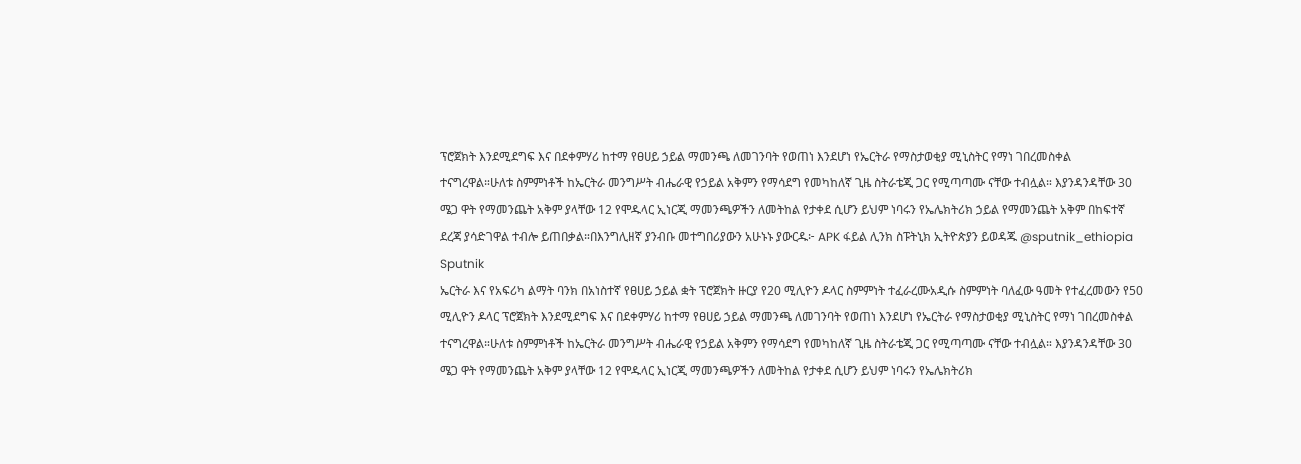ፕሮጀክት እንደሚደግፍ እና በደቀምሃሪ ከተማ የፀሀይ ኃይል ማመንጫ ለመገንባት የወጠነ እንደሆነ የኤርትራ የማስታወቂያ ሚኒስትር የማነ ገበረመስቀል ተናግረዋል።ሁለቱ ስምምነቶች ከኤርትራ መንግሥት ብሔራዊ የኃይል አቅምን የማሳደግ የመካከለኛ ጊዜ ስትራቴጂ ጋር የሚጣጣሙ ናቸው ተብሏል። እያንዳንዳቸው 30 ሜጋ ዋት የማመንጨት አቅም ያላቸው 12 የሞዱላር ኢነርጂ ማመንጫዎችን ለመትከል የታቀደ ሲሆን ይህም ነባሩን የኤሌክትሪክ ኃይል የማመንጨት አቅም በከፍተኛ ደረጃ ያሳድገዋል ተብሎ ይጠበቃል።በእንግሊዘኛ ያንብቡ መተግበሪያውን አሁኑኑ ያውርዱ፦ APK ፋይል ሊንክ ስፑትኒክ ኢትዮጵያን ይወዳጁ @sputnik_ethiopia
Sputnik
ኤርትራ እና የአፍሪካ ልማት ባንክ በአነስተኛ የፀሀይ ኃይል ቋት ፕሮጀክት ዙርያ የ20 ሚሊዮን ዶላር ስምምነት ተፈራረሙአዲሱ ስምምነት ባለፈው ዓመት የተፈረመውን የ50 ሚሊዮን ዶላር ፕሮጀክት እንደሚደግፍ እና በደቀምሃሪ ከተማ የፀሀይ ኃይል ማመንጫ ለመገንባት የወጠነ እንደሆነ የኤርትራ የማስታወቂያ ሚኒስትር የማነ ገበረመስቀል ተናግረዋል።ሁለቱ ስምምነቶች ከኤርትራ መንግሥት ብሔራዊ የኃይል አቅምን የማሳደግ የመካከለኛ ጊዜ ስትራቴጂ ጋር የሚጣጣሙ ናቸው ተብሏል። እያንዳንዳቸው 30 ሜጋ ዋት የማመንጨት አቅም ያላቸው 12 የሞዱላር ኢነርጂ ማመንጫዎችን ለመትከል የታቀደ ሲሆን ይህም ነባሩን የኤሌክትሪክ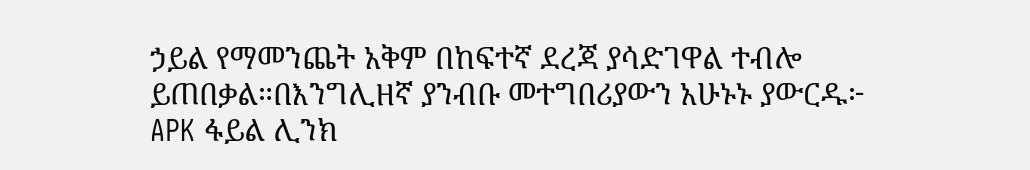ኃይል የማመንጨት አቅም በከፍተኛ ደረጃ ያሳድገዋል ተብሎ ይጠበቃል።በእንግሊዘኛ ያንብቡ መተግበሪያውን አሁኑኑ ያውርዱ፦   APK ፋይል ሊንክ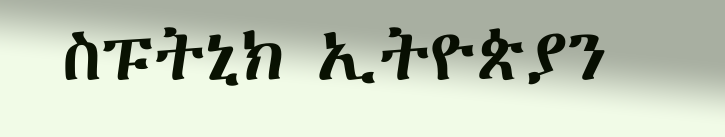ስፑትኒክ ኢትዮጵያን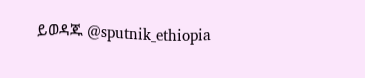ይወዳጁ @sputnik_ethiopia